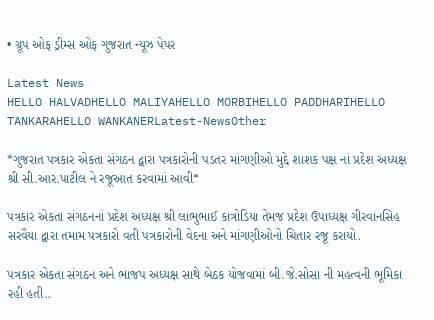• ગ્રૂપ ઓફ ડ્રીમ્સ ઓફ ગુજરાત ન્યૂઝ પેપર

Latest News
HELLO HALVADHELLO MALIYAHELLO MORBIHELLO PADDHARIHELLO TANKARAHELLO WANKANERLatest-NewsOther

*ગુજરાત પત્રકાર એકતા સંગઠન દ્વારા પત્રકારોની પડતર માંગણીઓ મુદ્દે શાશક પક્ષ નાં પ્રદેશ અધ્યક્ષ શ્રી સી.આર.પાટીલ ને રજૂઆત કરવામાં આવી*

પત્રકાર એકતા સંગઠનનાં પ્રદેશ અધ્યક્ષ શ્રી લાભુભાઈ કાત્રોડિયા તેમજ પ્રદેશ ઉપાધ્યક્ષ ગીરવાનસિહ સરવૈયા દ્વારા તમામ પત્રકારો વતી પત્રકારોની વેદના અને માંગણીઓનો ચિતાર રજૂ કરાયો.

પત્રકાર એકતા સંગઠન અને ભાજપ અધ્યક્ષ સાથે બેઠક યોજવામાં બી.જે.સોસા ની મહત્વની ભૂમિકા રહી હતી..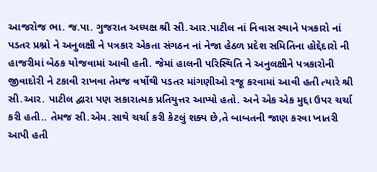આજરોજ ભા. જ.પા. ગુજરાત અધ્યક્ષ શ્રી સી.આર.પાટીલ નાં નિવાસ સ્થાને પત્રકારો નાં પડતર પ્રશ્નો ને અનુલક્ષી ને પત્રકાર એકતા સંગઠન નાં નેજા હેઠળ પ્રદેશ સમિતિના હોદ્દેદારો ની હાજરીમાં બેઠક યોજવામાં આવી હતી. જેમાં હાલની પરિસ્થિતિ ને અનુલક્ષીને પત્રકારોની જીવાદોરી ને ટકાવી રાખવા તેમજ વર્ષોથી પડતર માંગણીઓ રજૂ કરવામાં આવી હતી ત્યારે શ્રી સી.આર. પાટીલ દ્વારા પણ સકારાત્મક પ્રતિયુત્તર આપ્યો હતો. અને એક એક મુદ્દા ઉપર ચર્ચા કરી હતી.. તેમજ સી.એમ.સાથે ચર્ચા કરી કેટલું શક્ય છે,તે બાબતની જાણ કરવા ખાતરી આપી હતી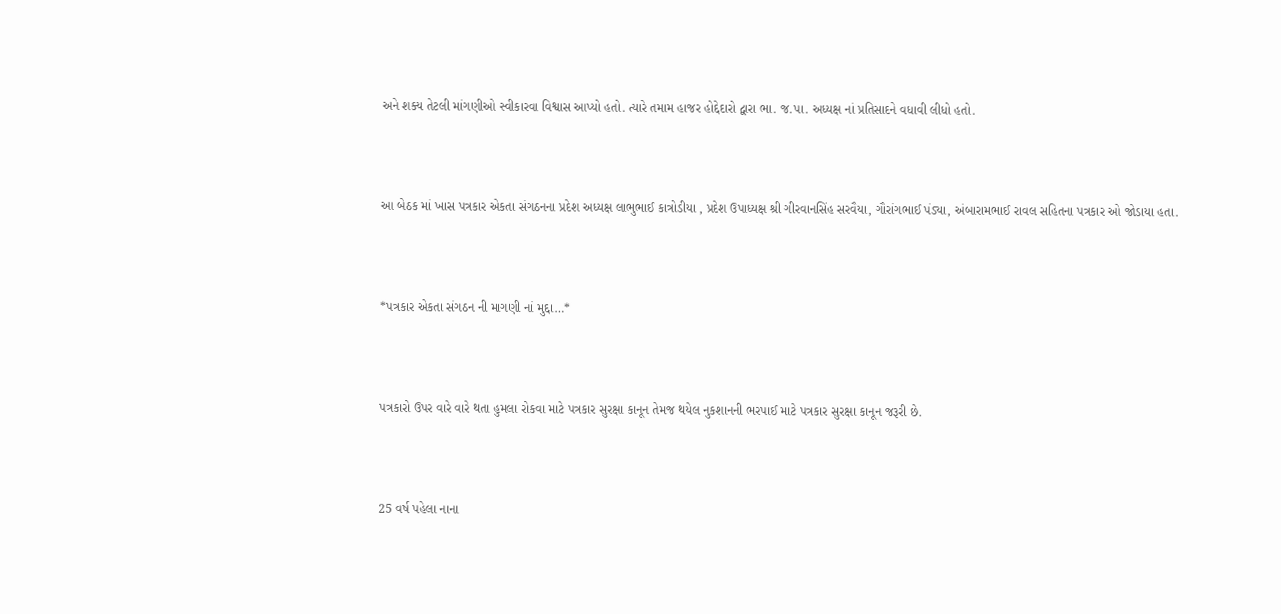અને શક્ય તેટલી માંગણીઓ સ્વીકારવા વિશ્વાસ આપ્યો હતો. ત્યારે તમામ હાજર હોદ્દેદારો દ્વારા ભા. જ.પા. અધ્યક્ષ નાં પ્રતિસાદને વધાવી લીધો હતો.



આ બેઠક માં ખાસ પત્રકાર એકતા સંગઠનના પ્રદેશ અધ્યક્ષ લાભુભાઈ કાત્રોડીયા , પ્રદેશ ઉપાધ્યક્ષ શ્રી ગીરવાનસિંહ સરવૈયા, ગૌરાંગભાઈ પંડ્યા, અંબારામભાઈ રાવલ સહિતના પત્રકાર ઓ જોડાયા હતા.



*પત્રકાર એકતા સંગઠન ની માગણી નાં મુદ્દા…*



પત્રકારો ઉપર વારે વારે થતા હુમલા રોકવા માટે પત્રકાર સુરક્ષા કાનૂન તેમજ થયેલ નુકશાનની ભરપાઈ માટે પત્રકાર સુરક્ષા કાનૂન જરૂરી છે.



25 વર્ષ પહેલા નાના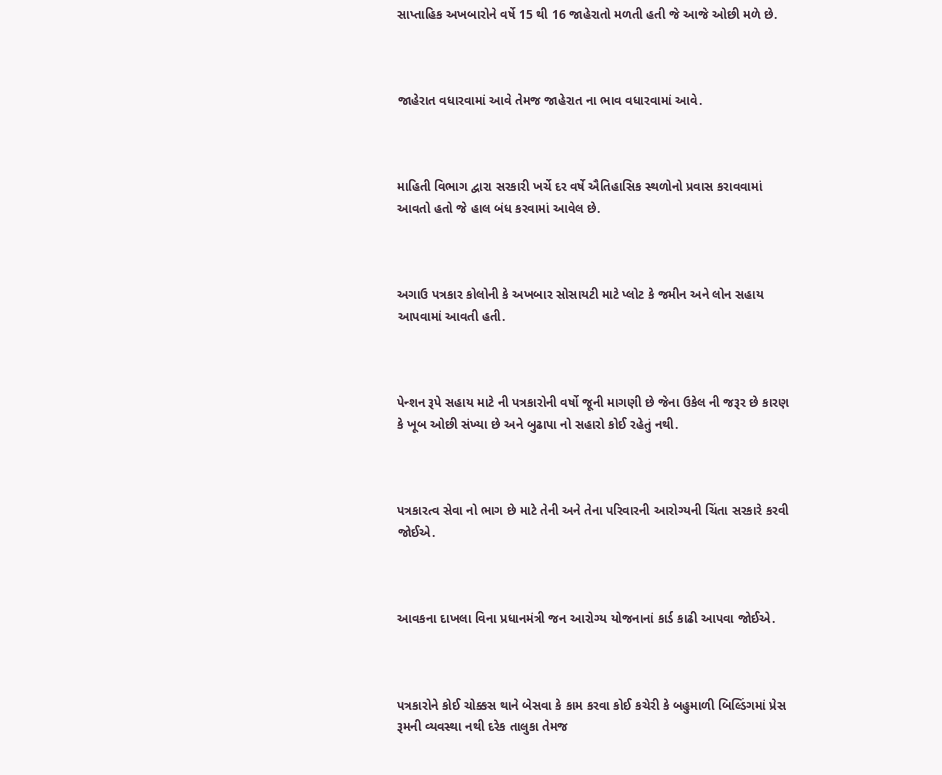સાપ્તાહિક અખબારોને વર્ષે 15 થી 16 જાહેરાતો મળતી હતી જે આજે ઓછી મળે છે.



જાહેરાત વધારવામાં આવે તેમજ જાહેરાત ના ભાવ વધારવામાં આવે.



માહિતી વિભાગ દ્વારા સરકારી ખર્ચે દર વર્ષે ઐતિહાસિક સ્થળોનો પ્રવાસ કરાવવામાં આવતો હતો જે હાલ બંધ કરવામાં આવેલ છે.



અગાઉ પત્રકાર કોલોની કે અખબાર સોસાયટી માટે પ્લોટ કે જમીન અને લોન સહાય આપવામાં આવતી હતી.



પેન્શન રૂપે સહાય માટે ની પત્રકારોની વર્ષો જૂની માગણી છે જેના ઉકેલ ની જરૂર છે કારણ કે ખૂબ ઓછી સંખ્યા છે અને બુઢાપા નો સહારો કોઈ રહેતું નથી.



પત્રકારત્વ સેવા નો ભાગ છે માટે તેની અને તેના પરિવારની આરોગ્યની ચિંતા સરકારે કરવી જોઈએ.



આવકના દાખલા વિના પ્રધાનમંત્રી જન આરોગ્ય યોજનાનાં કાર્ડ કાઢી આપવા જોઈએ.



પત્રકારોને કોઈ ચોક્કસ થાને બેસવા કે કામ કરવા કોઈ કચેરી કે બહુમાળી બિલ્ડિંગમાં પ્રેસ રૂમની વ્યવસ્થા નથી દરેક તાલુકા તેમજ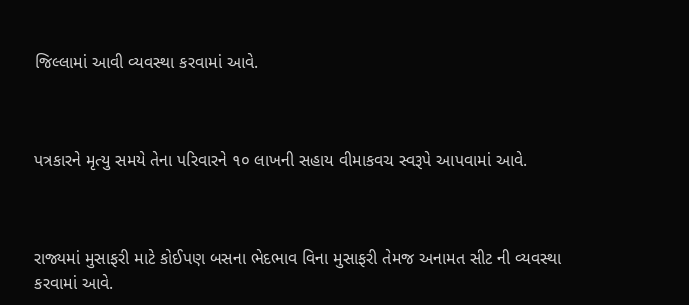જિલ્લામાં આવી વ્યવસ્થા કરવામાં આવે.



પત્રકારને મૃત્યુ સમયે તેના પરિવારને ૧૦ લાખની સહાય વીમાકવચ સ્વરૂપે આપવામાં આવે.



રાજ્યમાં મુસાફરી માટે કોઈપણ બસના ભેદભાવ વિના મુસાફરી તેમજ અનામત સીટ ની વ્યવસ્થા કરવામાં આવે.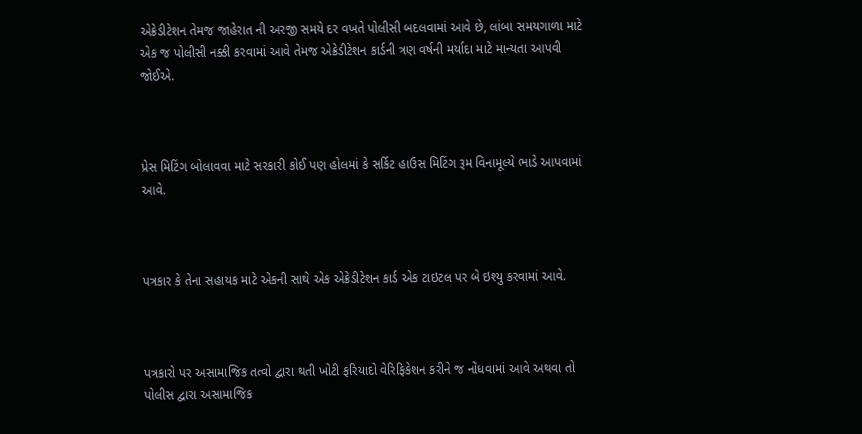એક્રેડીટેશન તેમજ જાહેરાત ની અરજી સમયે દર વખતે પોલીસી બદલવામાં આવે છે, લાંબા સમયગાળા માટે એક જ પોલીસી નક્કી કરવામાં આવે તેમજ એક્રેડીટેશન કાર્ડની ત્રણ વર્ષની મર્યાદા માટે માન્યતા આપવી જોઈએ.



પ્રેસ મિટિંગ બોલાવવા માટે સરકારી કોઈ પણ હોલમાં કે સર્કિટ હાઉસ મિટિંગ રૂમ વિનામૂલ્યે ભાડે આપવામાં આવે.



પત્રકાર કે તેના સહાયક માટે એકની સાથે એક એક્રેડીટેશન કાર્ડ એક ટાઇટલ પર બે ઇશ્યુ કરવામાં આવે.



પત્રકારો પર અસામાજિક તત્વો દ્વારા થતી ખોટી ફરિયાદો વેરિફિકેશન કરીને જ નોંધવામાં આવે અથવા તો પોલીસ દ્વારા અસામાજિક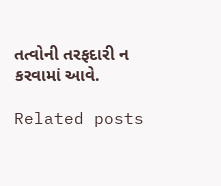તત્વોની તરફદારી ન કરવામાં આવે.

Related posts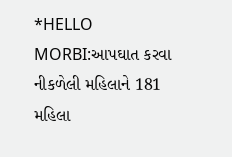*HELLO MORBI:આપઘાત કરવા નીકળેલી મહિલાને 181 મહિલા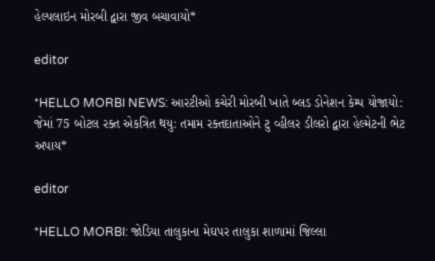હેલ્પલાઇન મોરબી દ્વારા જીવ બચાવાયો*

editor

*HELLO MORBI NEWS: આરટીઓ કચેરી મોરબી ખાતે બ્લડ ડોનેશન કેમ્પ યોજાયો: જેમાં 75 બોટલ રક્ત એકત્રિત થયુ: તમામ રક્તદાતાઓને ટુ વ્હીલર ડીલરો દ્વારા હેલ્મેટની ભેટ અપાય*

editor

*HELLO MORBI: જોડિયા તાલુકાના મેઘપર તાલુકા શાળામાં જિલ્લા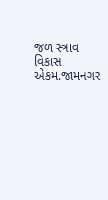જળ સ્ત્રાવ વિકાસ એકમ.જામનગર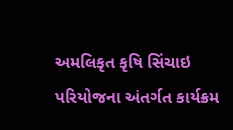અમલિકૃત કૃષિ સિંચાઇ પરિયોજના અંતર્ગત કાર્યક્રમ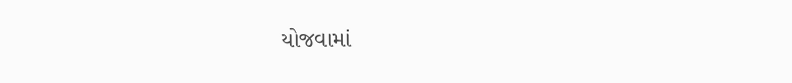યોજવામાં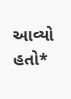આવ્યો હતો*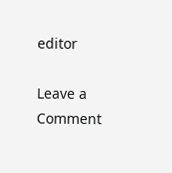editor

Leave a Comment